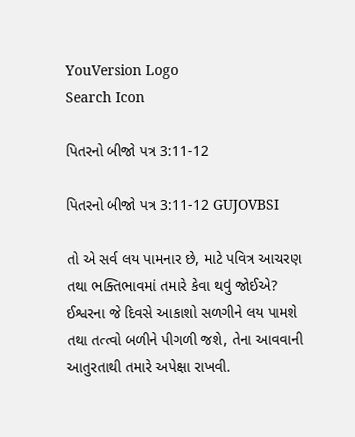YouVersion Logo
Search Icon

પિતરનો બીજો પત્ર 3:11-12

પિતરનો બીજો પત્ર 3:11-12 GUJOVBSI

તો એ સર્વ લય પામનાર છે, માટે પવિત્ર આચરણ તથા ભક્તિભાવમાં તમારે કેવા થવું જોઈએ? ઈશ્વરના જે દિવસે આકાશો સળગીને લય પામશે તથા તત્‍ત્વો બળીને પીગળી જશે, તેના આવવાની આતુરતાથી તમારે અપેક્ષા રાખવી.